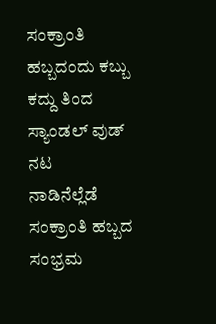ಸಂಕ್ರಾಂತಿ ಹಬ್ಬದಂದು ಕಬ್ಬು ಕದ್ದು ತಿಂದ ಸ್ಯಾಂಡಲ್ ವುಡ್ ನಟ
ನಾಡಿನೆಲ್ಲೆಡೆ ಸಂಕ್ರಾಂತಿ ಹಬ್ಬದ ಸಂಭ್ರಮ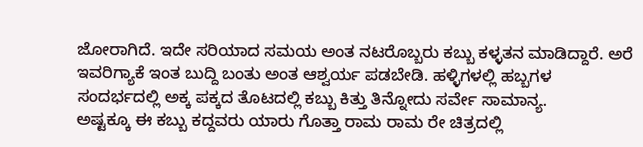ಜೋರಾಗಿದೆ. ಇದೇ ಸರಿಯಾದ ಸಮಯ ಅಂತ ನಟರೊಬ್ಬರು ಕಬ್ಬು ಕಳ್ಳತನ ಮಾಡಿದ್ದಾರೆ. ಅರೆ ಇವರಿಗ್ಯಾಕೆ ಇಂತ ಬುದ್ದಿ ಬಂತು ಅಂತ ಆಶ್ವರ್ಯ ಪಡಬೇಡಿ. ಹಳ್ಳಿಗಳಲ್ಲಿ ಹಬ್ಬಗಳ ಸಂದರ್ಭದಲ್ಲಿ ಅಕ್ಕ ಪಕ್ಕದ ತೊಟದಲ್ಲಿ ಕಬ್ಬು ಕಿತ್ತು ತಿನ್ನೋದು ಸರ್ವೇ ಸಾಮಾನ್ಯ.
ಅಷ್ಟಕ್ಕೂ ಈ ಕಬ್ಬು ಕದ್ದವರು ಯಾರು ಗೊತ್ತಾ ರಾಮ ರಾಮ ರೇ ಚಿತ್ರದಲ್ಲಿ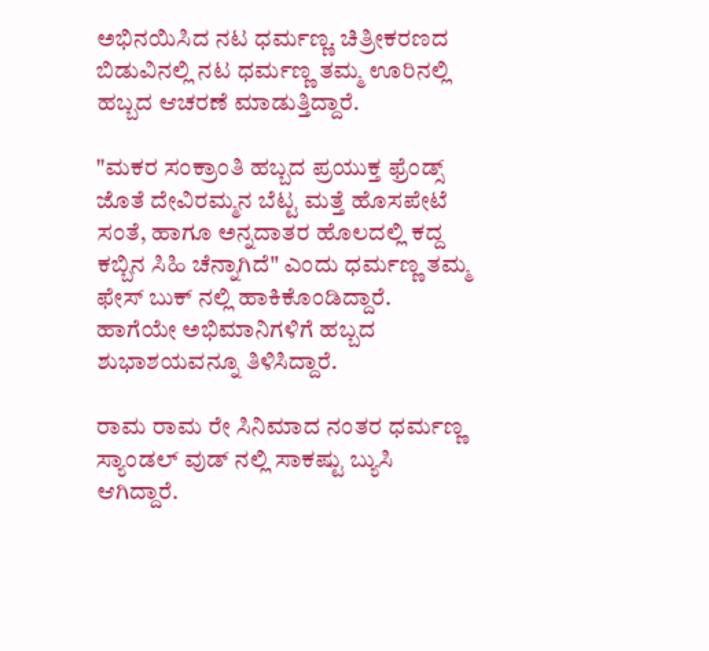ಅಭಿನಯಿಸಿದ ನಟ ಧರ್ಮಣ್ಣ. ಚಿತ್ರೀಕರಣದ ಬಿಡುವಿನಲ್ಲಿ ನಟ ಧರ್ಮಣ್ಣ ತಮ್ಮ ಊರಿನಲ್ಲಿ ಹಬ್ಬದ ಆಚರಣೆ ಮಾಡುತ್ತಿದ್ದಾರೆ.

"ಮಕರ ಸಂಕ್ರಾಂತಿ ಹಬ್ಬದ ಪ್ರಯುಕ್ತ ಫ್ರೆಂಡ್ಸ್ ಜೊತೆ ದೇವಿರಮ್ಮನ ಬೆಟ್ಟ ಮತ್ತೆ ಹೊಸಪೇಟೆ ಸಂತೆ, ಹಾಗೂ ಅನ್ನದಾತರ ಹೊಲದಲ್ಲಿ ಕದ್ದ ಕಬ್ಬಿನ ಸಿಹಿ ಚೆನ್ನಾಗಿದೆ" ಎಂದು ಧರ್ಮಣ್ಣ ತಮ್ಮ ಫೇಸ್ ಬುಕ್ ನಲ್ಲಿ ಹಾಕಿಕೊಂಡಿದ್ದಾರೆ. ಹಾಗೆಯೇ ಅಭಿಮಾನಿಗಳಿಗೆ ಹಬ್ಬದ ಶುಭಾಶಯವನ್ನೂ ತಿಳಿಸಿದ್ದಾರೆ.

ರಾಮ ರಾಮ ರೇ ಸಿನಿಮಾದ ನಂತರ ಧರ್ಮಣ್ಣ ಸ್ಯಾಂಡಲ್ ವುಡ್ ನಲ್ಲಿ ಸಾಕಷ್ಟು ಬ್ಯುಸಿ ಆಗಿದ್ದಾರೆ.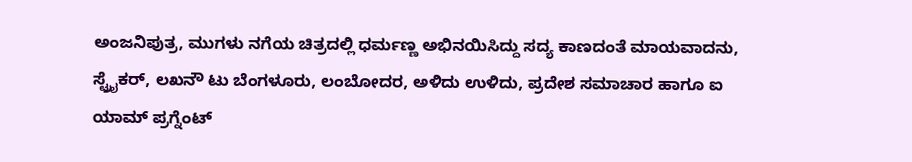ಅಂಜನಿಪುತ್ರ, ಮುಗಳು ನಗೆಯ ಚಿತ್ರದಲ್ಲಿ ಧರ್ಮಣ್ಣ ಅಭಿನಯಿಸಿದ್ದು ಸದ್ಯ ಕಾಣದಂತೆ ಮಾಯವಾದನು, ಸ್ಟ್ರೈಕರ್, ಲಖನೌ ಟು ಬೆಂಗಳೂರು, ಲಂಬೋದರ, ಅಳಿದು ಉಳಿದು, ಪ್ರದೇಶ ಸಮಾಚಾರ ಹಾಗೂ ಐ ಯಾಮ್ ಪ್ರಗ್ನೆಂಟ್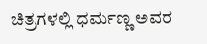ಚಿತ್ರಗಳಲ್ಲಿ ಧರ್ಮಣ್ಣ ಅವರ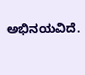ಅಭಿನಯವಿದೆ.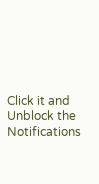Click it and Unblock the Notifications